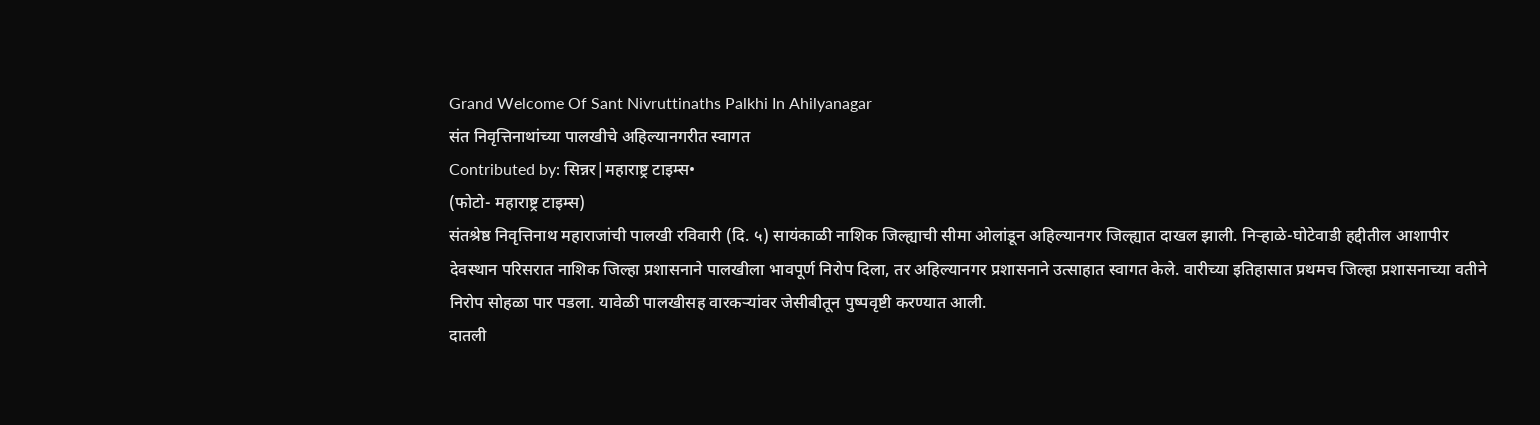Grand Welcome Of Sant Nivruttinaths Palkhi In Ahilyanagar
संत निवृत्तिनाथांच्या पालखीचे अहिल्यानगरीत स्वागत
Contributed by: सिन्नर|महाराष्ट्र टाइम्स•
(फोटो- महाराष्ट्र टाइम्स)
संतश्रेष्ठ निवृत्तिनाथ महाराजांची पालखी रविवारी (दि. ५) सायंकाळी नाशिक जिल्ह्याची सीमा ओलांडून अहिल्यानगर जिल्ह्यात दाखल झाली. निऱ्हाळे-घोटेवाडी हद्दीतील आशापीर देवस्थान परिसरात नाशिक जिल्हा प्रशासनाने पालखीला भावपूर्ण निरोप दिला, तर अहिल्यानगर प्रशासनाने उत्साहात स्वागत केले. वारीच्या इतिहासात प्रथमच जिल्हा प्रशासनाच्या वतीने निरोप सोहळा पार पडला. यावेळी पालखीसह वारकऱ्यांवर जेसीबीतून पुष्पवृष्टी करण्यात आली.
दातली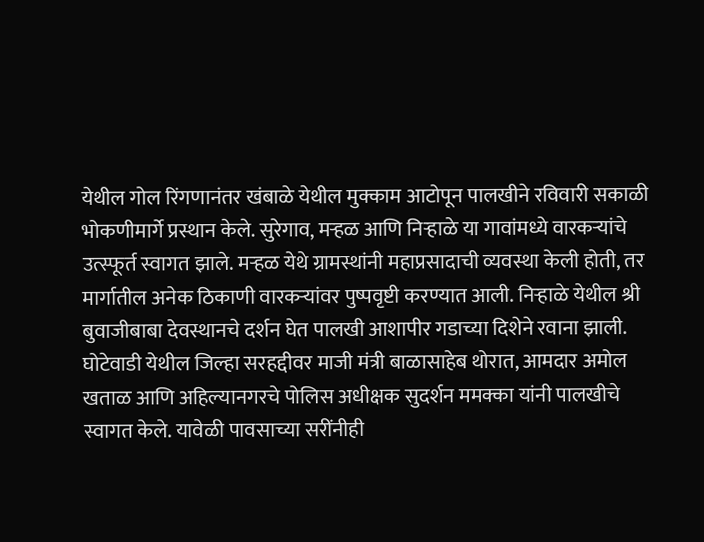येथील गोल रिंगणानंतर खंबाळे येथील मुक्काम आटोपून पालखीने रविवारी सकाळी भोकणीमार्गे प्रस्थान केले. सुरेगाव, मऱ्हळ आणि निऱ्हाळे या गावांमध्ये वारकऱ्यांचे उत्स्फूर्त स्वागत झाले. मऱ्हळ येथे ग्रामस्थांनी महाप्रसादाची व्यवस्था केली होती, तर मार्गातील अनेक ठिकाणी वारकऱ्यांवर पुष्पवृष्टी करण्यात आली. निऱ्हाळे येथील श्री बुवाजीबाबा देवस्थानचे दर्शन घेत पालखी आशापीर गडाच्या दिशेने रवाना झाली. घोटेवाडी येथील जिल्हा सरहद्दीवर माजी मंत्री बाळासाहेब थोरात, आमदार अमोल खताळ आणि अहिल्यानगरचे पोलिस अधीक्षक सुदर्शन ममक्का यांनी पालखीचे स्वागत केले. यावेळी पावसाच्या सरींनीही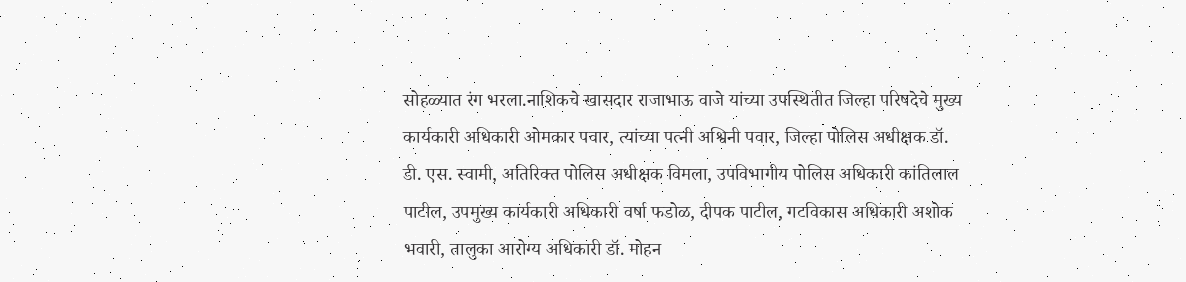सोहळ्यात रंग भरला.नाशिकचे खासदार राजाभाऊ वाजे यांच्या उपस्थितीत जिल्हा परिषदेचे मुख्य कार्यकारी अधिकारी ओमकार पवार, त्यांच्या पत्नी अश्विनी पवार, जिल्हा पोलिस अधीक्षक डॉ. डी. एस. स्वामी, अतिरिक्त पोलिस अधीक्षक विमला, उपविभागीय पोलिस अधिकारी कांतिलाल पाटील, उपमुख्य कार्यकारी अधिकारी वर्षा फडोळ, दीपक पाटील, गटविकास अधिकारी अशोक भवारी, तालुका आरोग्य अधिकारी डॉ. मोहन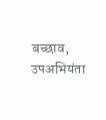बच्छाव, उपअभियंता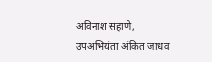अविनाश सहाणे, उपअभियंता अंकित जाधव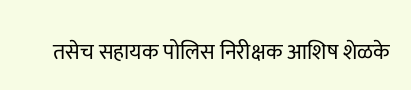तसेच सहायक पोलिस निरीक्षक आशिष शेळके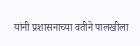यांनी प्रशासनाच्या वतीने पालखीला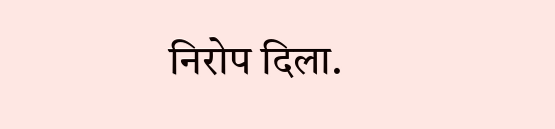निरोप दिला.